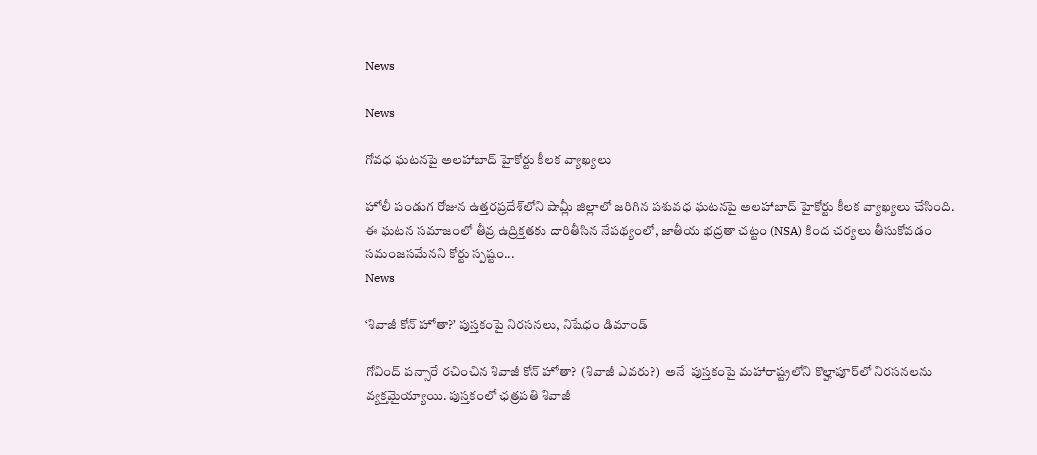News

News

గోవధ ఘటనపై అలహాబాద్ హైకోర్టు కీలక వ్యాఖ్యలు

హోలీ పండుగ రోజున ఉత్తరప్రదేశ్‌లోని షామ్లీ జిల్లాలో జరిగిన పశువధ ఘటనపై అలహాబాద్ హైకోర్టు కీలక వ్యాఖ్యలు చేసింది. ఈ ఘటన సమాజంలో తీవ్ర ఉద్రిక్తతకు దారితీసిన నేపథ్యంలో, జాతీయ భద్రతా చట్టం (NSA) కింద చర్యలు తీసుకోవడం సమంజసమేనని కోర్టు స్పష్టం...
News

‘శివాజీ కోన్ హోతా?’ పుస్తకంపై నిరసనలు, నిషేధం డిమాండ్

గోవింద్ పన్సారే రచించిన శివాజీ కోన్ హోతా?  (శివాజీ ఎవరు?)  అనే  పుస్తకంపై మహారాష్ట్రలోని కొల్హాపూర్‌లో నిరసనలను వ్యక్తమైయ్యాయి. పుస్తకంలో ఛత్రపతి శివాజీ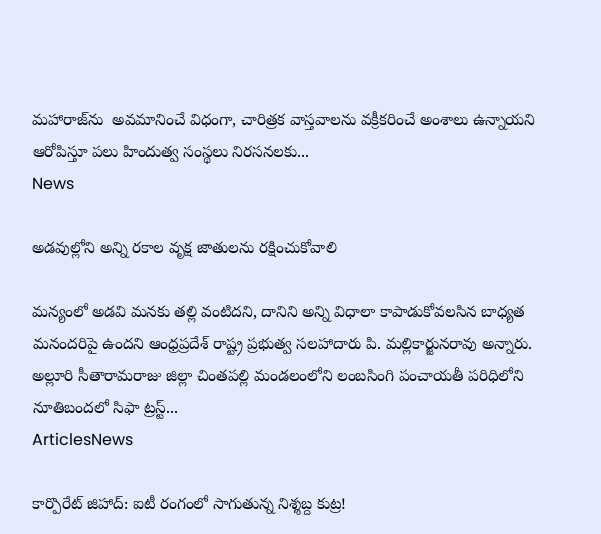మహారాజ్‌ను  అవమానించే విధంగా, చారిత్రక వాస్తవాలను వక్రీకరించే అంశాలు ఉన్నాయని ఆరోపిస్తూ పలు హిందుత్వ సంస్థలు నిరసనలకు...
News

అడవుల్లోని అన్ని రకాల వృక్ష జాతులను రక్షించుకోవాలి

మన్యంలో అడవి మనకు తల్లి వంటిదని, దానిని అన్ని విధాలా కాపాడుకోవలసిన బాధ్యత మనందరిపై ఉందని ఆంధ్రప్రదేశ్‌ రాష్ట్ర ప్రభుత్వ సలహాదారు పి. మల్లికార్జునరావు అన్నారు. అల్లూరి సీతారామరాజు జిల్లా చింతపల్లి మండలంలోని లంబసింగి పంచాయతీ పరిధిలోని నూతిబందలో సిఫా ట్రస్ట్‌...
ArticlesNews

కార్పొరేట్ జిహాద్: ఐటీ రంగంలో సాగుతున్న నిశ్శబ్ద కుట్ర!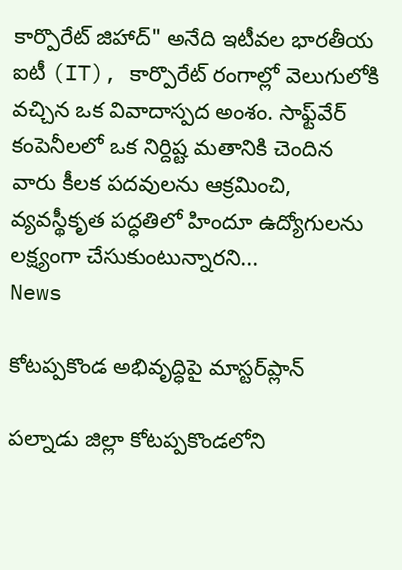కార్పొరేట్ జిహాద్" అనేది ఇటీవల భారతీయ ఐటీ (IT), కార్పొరేట్ రంగాల్లో వెలుగులోకి వచ్చిన ఒక వివాదాస్పద అంశం. సాఫ్ట్‌వేర్ కంపెనీలలో ఒక నిర్దిష్ట మతానికి చెందిన వారు కీలక పదవులను ఆక్రమించి, వ్యవస్థీకృత పద్ధతిలో హిందూ ఉద్యోగులను లక్ష్యంగా చేసుకుంటున్నారని...
News

కోటప్పకొండ అభివృద్ధిపై మాస్టర్‌ప్లాన్‌

పల్నాడు జిల్లా కోటప్పకొండలోని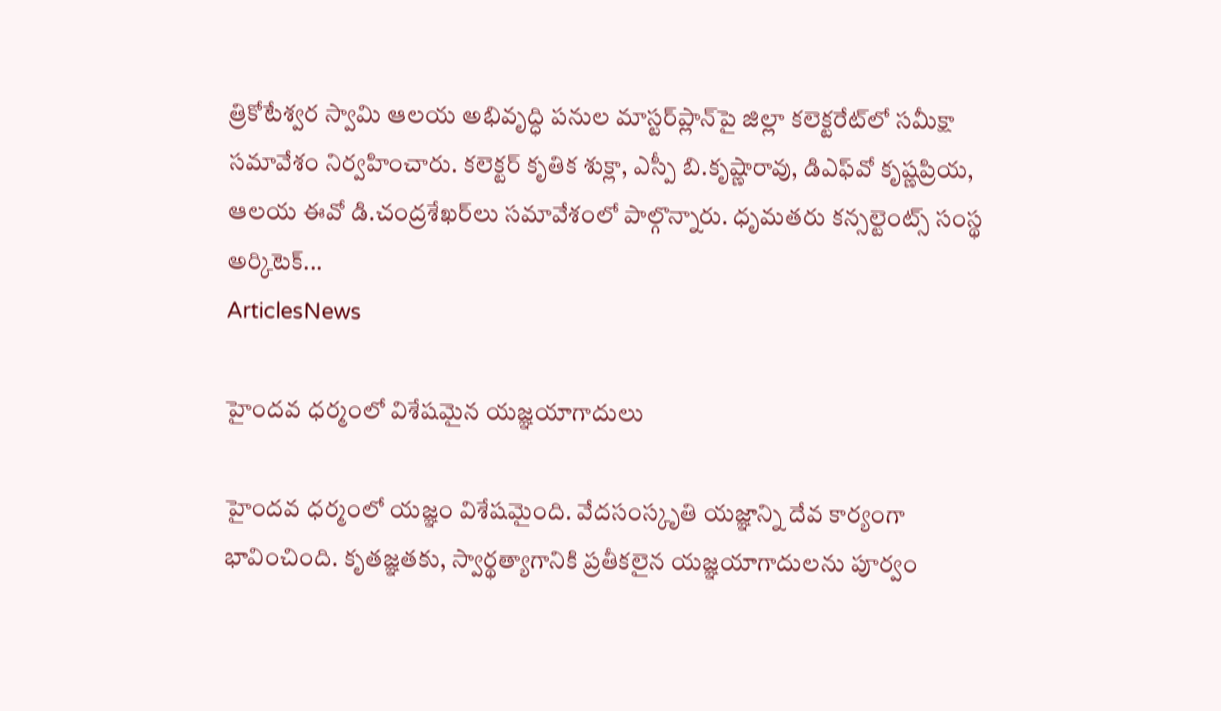త్రికోటేశ్వర స్వామి ఆలయ అభివృద్ధి పనుల మాస్టర్‌ప్లాన్‌పై జిల్లా కలెక్టరేట్‌లో సమీక్షా సమావేశం నిర్వహించారు. కలెక్టర్‌ కృతిక శుక్లా, ఎస్పీ బి.కృష్ణారావు, డిఎఫ్‌వో కృష్ణప్రియ, ఆలయ ఈవో డి.చంద్రశేఖర్‌లు సమావేశంలో పాల్గొన్నారు. ధృమతరు కన్సల్టెంట్స్‌ సంస్థ అర్కిటెక్‌...
ArticlesNews

హైందవ ధర్మంలో విశేషమైన యజ్ఞయాగాదులు

హైందవ ధర్మంలో యజ్ఞం విశేషమైంది. వేదసంస్కృతి యజ్ఞాన్ని దేవ కార్యంగా భావించింది. కృతజ్ఞతకు, స్వార్థత్యాగానికి ప్రతీకలైన యజ్ఞయాగాదులను పూర్వం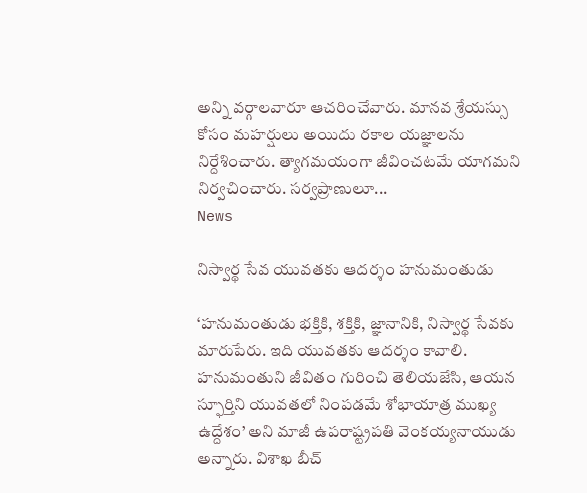అన్ని వర్గాలవారూ ఆచరించేవారు. మానవ శ్రేయస్సు కోసం మహర్షులు అయిదు రకాల యజ్ఞాలను నిర్దేశించారు. త్యాగమయంగా జీవించటమే యాగమని నిర్వచించారు. సర్వప్రాణులూ...
News

నిస్వార్థ సేవ యువతకు ఆదర్శం హనుమంతుడు

‘హనుమంతుడు భక్తికి, శక్తికి, జ్ఞానానికి, నిస్వార్థ సేవకు మారుపేరు. ఇది యువతకు ఆదర్శం కావాలి. హనుమంతుని జీవితం గురించి తెలియజేసి, ఆయన స్ఫూర్తిని యువతలో నింపడమే శోభాయాత్ర ముఖ్య ఉద్దేశం’ అని మాజీ ఉపరాష్ట్రపతి వెంకయ్యనాయుడు అన్నారు. విశాఖ బీచ్‌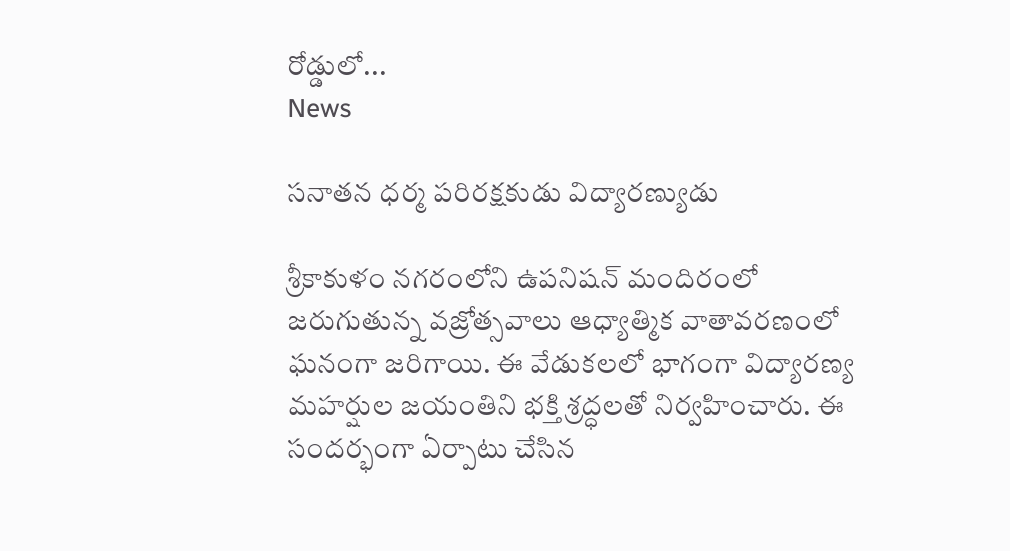రోడ్డులో...
News

సనాతన ధర్మ పరిరక్షకుడు విద్యారణ్యుడు

శ్రీకాకుళం నగరంలోని ఉపనిషన్ మందిరంలో జరుగుతున్న వజ్రోత్సవాలు ఆధ్యాత్మిక వాతావరణంలో ఘనంగా జరిగాయి. ఈ వేడుకలలో భాగంగా విద్యారణ్య మహర్షుల జయంతిని భక్తి శ్రద్ధలతో నిర్వహించారు. ఈ సందర్భంగా ఏర్పాటు చేసిన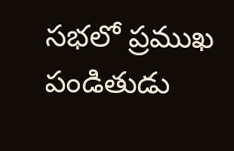సభలో ప్రముఖ పండితుడు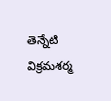తెన్నేటి విక్రమశర్మ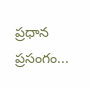ప్రధాన ప్రసంగం...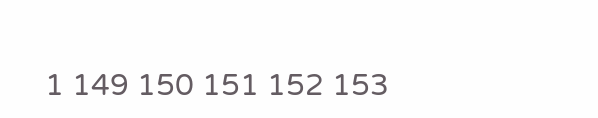1 149 150 151 152 153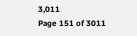3,011
Page 151 of 3011